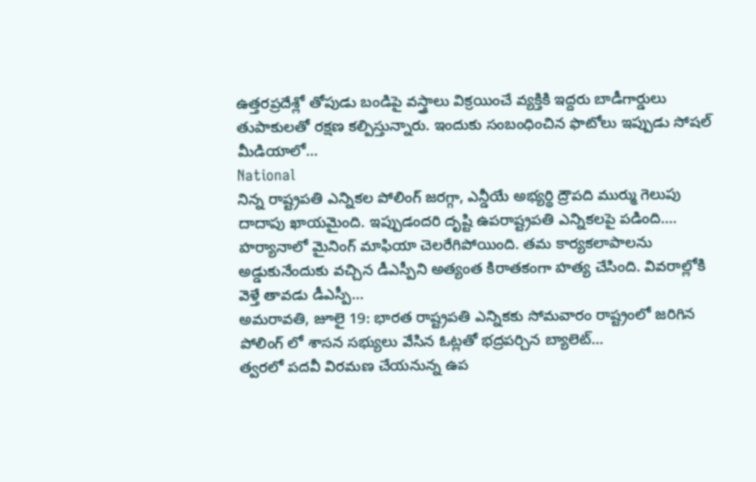ఉత్తరప్రదేశ్లో తోపుడు బండిపై వస్త్రాలు విక్రయించే వ్యక్తికి ఇద్దరు బాడీగార్డులు తుపాకులతో రక్షణ కల్పిస్తున్నారు. ఇందుకు సంబంధించిన ఫొటోలు ఇప్పుడు సోషల్ మీడియాలో...
National
నిన్న రాష్ట్రపతి ఎన్నికల పోలింగ్ జరగ్గా, ఎన్డీయే అభ్యర్థి ద్రౌపది ముర్ము గెలుపు దాదాపు ఖాయమైంది. ఇప్పుడందరి దృష్టి ఉపరాష్ట్రపతి ఎన్నికలపై పడింది....
హర్యానాలో మైనింగ్ మాఫియా చెలరేగిపోయింది. తమ కార్యకలాపాలను అడ్డుకునేందుకు వచ్చిన డీఎస్పీని అత్యంత కిరాతకంగా హత్య చేసింది. వివరాల్లోకి వెళ్తే తావడు డీఎస్పీ...
అమరావతి, జూలై 19: భారత రాష్ట్రపతి ఎన్నికకు సోమవారం రాష్ట్రంలో జరిగిన పోలింగ్ లో శాసన సభ్యులు వేసిన ఓట్లతో భద్రపర్చిన బ్యాలెట్...
త్వరలో పదవీ విరమణ చేయనున్న ఉప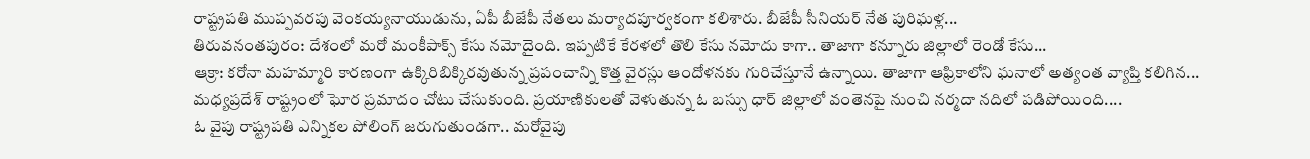రాష్ట్రపతి ముప్పవరపు వెంకయ్యనాయుడును, ఏపీ బీజేపీ నేతలు మర్యాదపూర్వకంగా కలిశారు. బీజేపీ సీనియర్ నేత పురిఘళ్ల...
తిరువనంతపురం: దేశంలో మరో మంకీపాక్స్ కేసు నమోదైంది. ఇప్పటికే కేరళలో తొలి కేసు నమోదు కాగా.. తాజాగా కన్నూరు జిల్లాలో రెండో కేసు...
ఆక్రా: కరోనా మహమ్మారి కారణంగా ఉక్కిరిబిక్కిరవుతున్న ప్రపంచాన్ని కొత్త వైరస్లు ఆందోళనకు గురిచేస్తూనే ఉన్నాయి. తాజాగా ఆఫ్రికాలోని ఘనాలో అత్యంత వ్యాప్తి కలిగిన...
మధ్యప్రదేశ్ రాష్ట్రంలో ఘోర ప్రమాదం చోటు చేసుకుంది. ప్రయాణికులతో వెళుతున్న ఓ బస్సు ధార్ జిల్లాలో వంతెనపై నుంచి నర్మదా నదిలో పడిపోయింది....
ఓ వైపు రాష్ట్రపతి ఎన్నికల పోలింగ్ జరుగుతుండగా.. మరోవైపు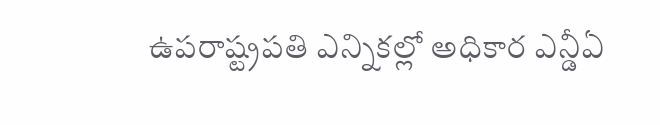ఉపరాష్ట్రపతి ఎన్నికల్లో అధికార ఎన్డీఏ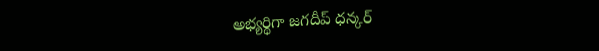అభ్యర్థిగా జగదీప్ ధన్కర్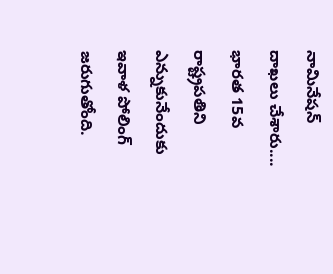నామినేషన్ దాఖలు చేశారు....
భారత 15వ రాష్ట్రపతిని ఎన్నుకునేందుకు ఇవాళ పోలింగ్ జరుగుతోంది.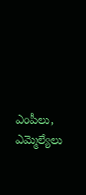ఎంపీలు, ఎమ్మెల్యేలు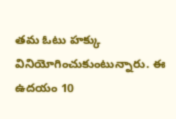తమ ఓటు హక్కు వినియోగించుకుంటున్నారు. ఈ ఉదయం 10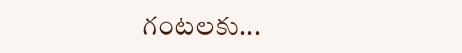గంటలకు...